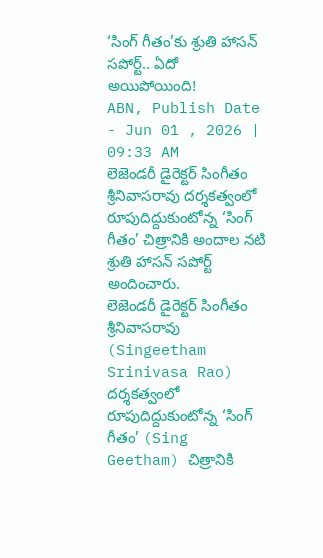‘సింగ్ గీతం’కు శ్రుతి హాసన్ సపోర్ట్.. ఏదో అయిపోయింది!
ABN, Publish Date - Jun 01 , 2026 | 09:33 AM
లెజెండరీ డైరెక్టర్ సింగీతం శ్రీనివాసరావు దర్శకత్వంలో రూపుదిద్దుకుంటోన్న ‘సింగ్ గీతం’ చిత్రానికి అందాల నటి శ్రుతి హాసన్ సపోర్ట్ అందించారు.
లెజెండరీ డైరెక్టర్ సింగీతం శ్రీనివాసరావు (Singeetham Srinivasa Rao) దర్శకత్వంలో రూపుదిద్దుకుంటోన్న ‘సింగ్ గీతం’ (Sing Geetham) చిత్రానికి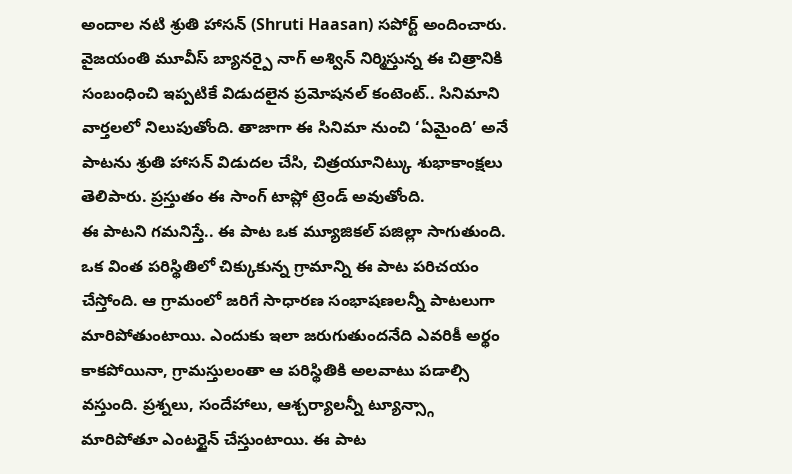అందాల నటి శ్రుతి హాసన్ (Shruti Haasan) సపోర్ట్ అందించారు. వైజయంతి మూవీస్ బ్యానర్పై నాగ్ అశ్విన్ నిర్మిస్తున్న ఈ చిత్రానికి సంబంధించి ఇప్పటికే విడుదలైన ప్రమోషనల్ కంటెంట్.. సినిమాని వార్తలలో నిలుపుతోంది. తాజాగా ఈ సినిమా నుంచి ‘ఏమైంది’ అనే పాటను శ్రుతి హాసన్ విడుదల చేసి, చిత్రయూనిట్కు శుభాకాంక్షలు తెలిపారు. ప్రస్తుతం ఈ సాంగ్ టాప్లో ట్రెండ్ అవుతోంది.
ఈ పాటని గమనిస్తే.. ఈ పాట ఒక మ్యూజికల్ పజిల్లా సాగుతుంది. ఒక వింత పరిస్థితిలో చిక్కుకున్న గ్రామాన్ని ఈ పాట పరిచయం చేస్తోంది. ఆ గ్రామంలో జరిగే సాధారణ సంభాషణలన్నీ పాటలుగా మారిపోతుంటాయి. ఎందుకు ఇలా జరుగుతుందనేది ఎవరికీ అర్థం కాకపోయినా, గ్రామస్తులంతా ఆ పరిస్థితికి అలవాటు పడాల్సి వస్తుంది. ప్రశ్నలు, సందేహాలు, ఆశ్చర్యాలన్నీ ట్యూన్స్గా మారిపోతూ ఎంటర్టైన్ చేస్తుంటాయి. ఈ పాట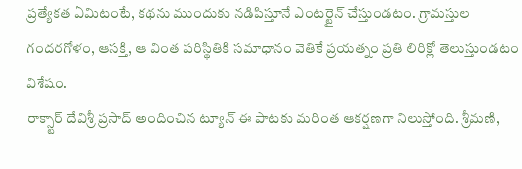ప్రత్యేకత ఏమిటంటే, కథను ముందుకు నడిపిస్తూనే ఎంటర్టైన్ చేస్తుండటం. గ్రామస్తుల గందరగోళం, ఆసక్తి, ఆ వింత పరిస్థితికి సమాధానం వెతికే ప్రయత్నం ప్రతి లిరిక్లో తెలుస్తుండటం విశేషం.
రాక్స్టార్ దేవిశ్రీ ప్రసాద్ అందించిన ట్యూన్ ఈ పాటకు మరింత ఆకర్షణగా నిలుస్తోంది. శ్రీమణి,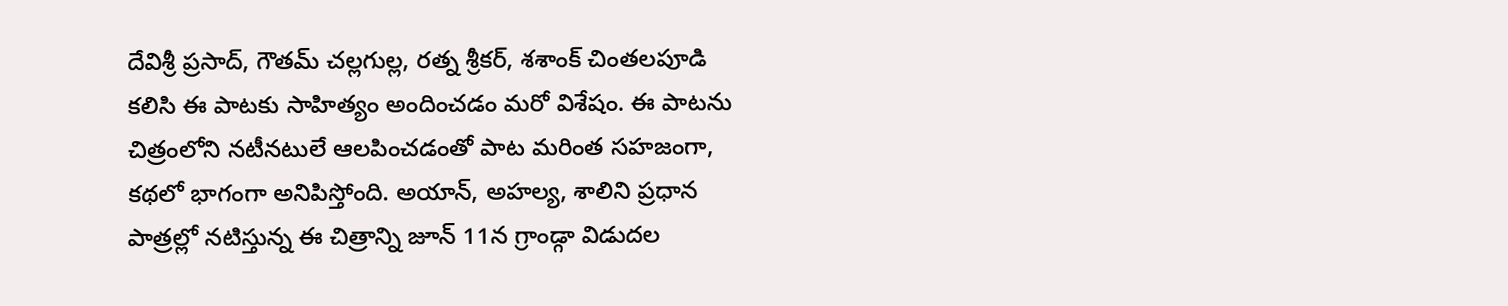దేవిశ్రీ ప్రసాద్, గౌతమ్ చల్లగుల్ల, రత్న శ్రీకర్, శశాంక్ చింతలపూడి కలిసి ఈ పాటకు సాహిత్యం అందించడం మరో విశేషం. ఈ పాటను చిత్రంలోని నటీనటులే ఆలపించడంతో పాట మరింత సహజంగా, కథలో భాగంగా అనిపిస్తోంది. అయాన్, అహల్య, శాలిని ప్రధాన పాత్రల్లో నటిస్తున్న ఈ చిత్రాన్ని జూన్ 11న గ్రాండ్గా విడుదల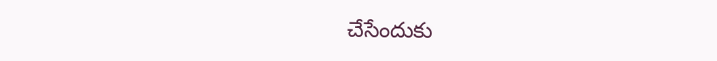చేసేందుకు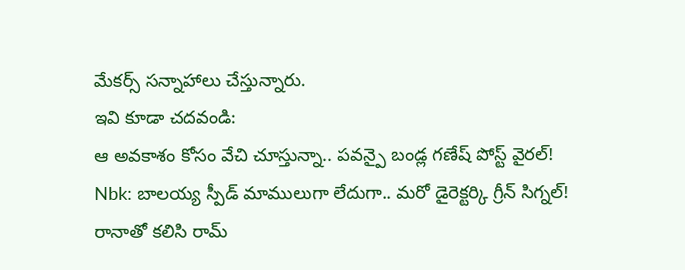మేకర్స్ సన్నాహాలు చేస్తున్నారు.
ఇవి కూడా చదవండి:
ఆ అవకాశం కోసం వేచి చూస్తున్నా.. పవన్పై బండ్ల గణేష్ పోస్ట్ వైరల్!
Nbk: బాలయ్య స్పీడ్ మాములుగా లేదుగా.. మరో డైరెక్టర్కి గ్రీన్ సిగ్నల్!
రానాతో కలిసి రామ్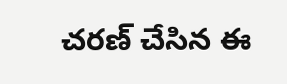చరణ్ చేసిన ఈ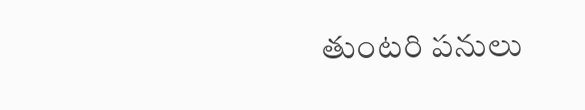తుంటరి పనులు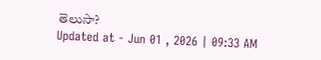తెలుసా?
Updated at - Jun 01 , 2026 | 09:33 AM